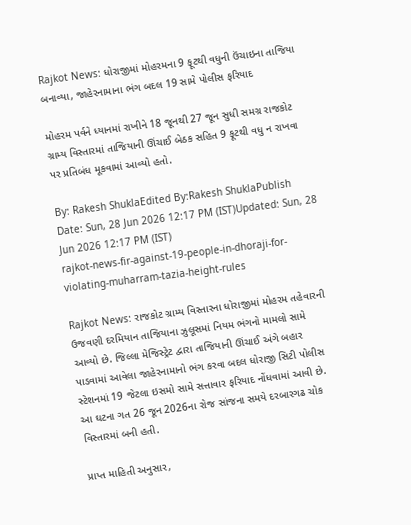Rajkot News: ધોરાજીમાં મોહરમના 9 ફૂટથી વધુની ઉંચાઇના તાજિયા બનાવ્યા, જાહેરનામાના ભંગ બદલ 19 સામે પોલીસ ફરિયાદ

મોહરમ પર્વને ધ્યાનમાં રાખીને 18 જૂનથી 27 જૂન સુધી સમગ્ર રાજકોટ ગ્રામ્ય વિસ્તારમાં તાજિયાની ઊંચાઈ બેઠક સહિત 9 ફૂટથી વધુ ન રાખવા પર પ્રતિબંધ મૂકવામાં આવ્યો હતો.

By: Rakesh ShuklaEdited By:Rakesh ShuklaPublish Date: Sun, 28 Jun 2026 12:17 PM (IST)Updated: Sun, 28 Jun 2026 12:17 PM (IST)
rajkot-news-fir-against-19-people-in-dhoraji-for-violating-muharram-tazia-height-rules

Rajkot News: રાજકોટ ગ્રામ્ય વિસ્તારના ધોરાજીમાં મોહરમ તહેવારની ઉજવણી દરમિયાન તાજિયાના ઝુલૂસમાં નિયમ ભંગનો મામલો સામે આવ્યો છે. જિલ્લા મેજિસ્ટ્રેટ દ્વારા તાજિયાની ઊંચાઈ અંગે બહાર પાડવામાં આવેલા જાહેરનામાનો ભંગ કરવા બદલ ધોરાજી સિટી પોલીસ સ્ટેશનમાં 19 જેટલા ઇસમો સામે સત્તાવાર ફરિયાદ નોંધવામાં આવી છે. આ ઘટના ગત 26 જૂન 2026ના રોજ સાંજના સમયે દરબારગઢ ચોક વિસ્તારમાં બની હતી.

પ્રાપ્ત માહિતી અનુસાર,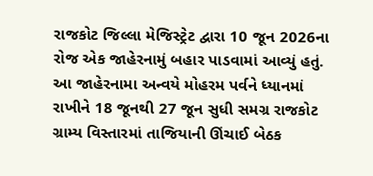રાજકોટ જિલ્લા મેજિસ્ટ્રેટ દ્વારા 10 જૂન 2026ના રોજ એક જાહેરનામું બહાર પાડવામાં આવ્યું હતું. આ જાહેરનામા અન્વયે મોહરમ પર્વને ધ્યાનમાં રાખીને 18 જૂનથી 27 જૂન સુધી સમગ્ર રાજકોટ ગ્રામ્ય વિસ્તારમાં તાજિયાની ઊંચાઈ બેઠક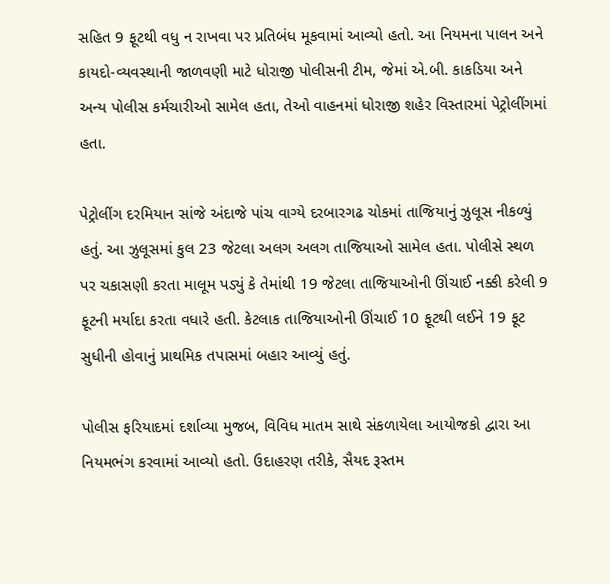સહિત 9 ફૂટથી વધુ ન રાખવા પર પ્રતિબંધ મૂકવામાં આવ્યો હતો. આ નિયમના પાલન અને કાયદો-વ્યવસ્થાની જાળવણી માટે ધોરાજી પોલીસની ટીમ, જેમાં એ.બી. કાકડિયા અને અન્ય પોલીસ કર્મચારીઓ સામેલ હતા, તેઓ વાહનમાં ધોરાજી શહેર વિસ્તારમાં પેટ્રોલીંગમાં હતા.

પેટ્રોલીંગ દરમિયાન સાંજે અંદાજે પાંચ વાગ્યે દરબારગઢ ચોકમાં તાજિયાનું ઝુલૂસ નીકળ્યું હતું. આ ઝુલૂસમાં કુલ 23 જેટલા અલગ અલગ તાજિયાઓ સામેલ હતા. પોલીસે સ્થળ પર ચકાસણી કરતા માલૂમ પડ્યું કે તેમાંથી 19 જેટલા તાજિયાઓની ઊંચાઈ નક્કી કરેલી 9 ફૂટની મર્યાદા કરતા વધારે હતી. કેટલાક તાજિયાઓની ઊંચાઈ 10 ફૂટથી લઈને 19 ફૂટ સુધીની હોવાનું પ્રાથમિક તપાસમાં બહાર આવ્યું હતું.

પોલીસ ફરિયાદમાં દર્શાવ્યા મુજબ, વિવિધ માતમ સાથે સંકળાયેલા આયોજકો દ્વારા આ નિયમભંગ કરવામાં આવ્યો હતો. ઉદાહરણ તરીકે, સૈયદ રૂસ્તમ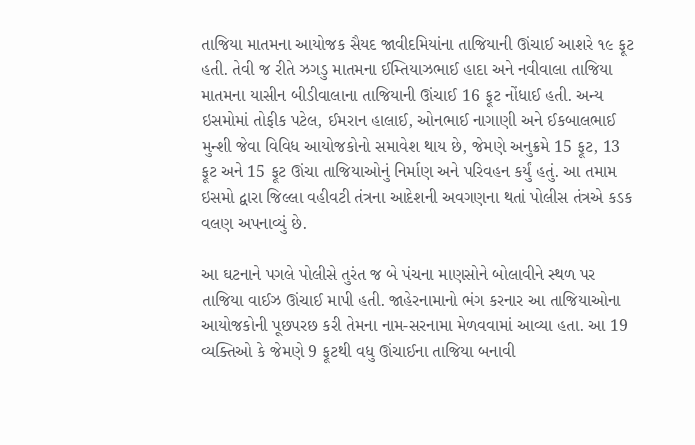તાજિયા માતમના આયોજક સૈયદ જાવીદમિયાંના તાજિયાની ઊંચાઈ આશરે ૧૯ ફૂટ હતી. તેવી જ રીતે ઝગડુ માતમના ઈમ્તિયાઝભાઈ હાદા અને નવીવાલા તાજિયા માતમના યાસીન બીડીવાલાના તાજિયાની ઊંચાઈ 16 ફૂટ નોંધાઈ હતી. અન્ય ઇસમોમાં તોફીક પટેલ, ઈમરાન હાલાઈ, ઓનભાઈ નાગાણી અને ઈકબાલભાઈ મુન્શી જેવા વિવિધ આયોજકોનો સમાવેશ થાય છે, જેમણે અનુક્રમે 15 ફૂટ, 13 ફૂટ અને 15 ફૂટ ઊંચા તાજિયાઓનું નિર્માણ અને પરિવહન કર્યું હતું. આ તમામ ઇસમો દ્વારા જિલ્લા વહીવટી તંત્રના આદેશની અવગણના થતાં પોલીસ તંત્રએ કડક વલણ અપનાવ્યું છે.

આ ઘટનાને પગલે પોલીસે તુરંત જ બે પંચના માણસોને બોલાવીને સ્થળ પર તાજિયા વાઈઝ ઊંચાઈ માપી હતી. જાહેરનામાનો ભંગ કરનાર આ તાજિયાઓના આયોજકોની પૂછપરછ કરી તેમના નામ-સરનામા મેળવવામાં આવ્યા હતા. આ 19 વ્યક્તિઓ કે જેમણે 9 ફૂટથી વધુ ઊંચાઈના તાજિયા બનાવી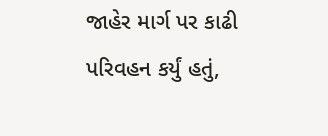જાહેર માર્ગ પર કાઢી પરિવહન કર્યું હતું,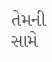તેમની સામે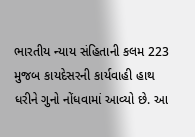ભારતીય ન્યાય સંહિતાની કલમ 223 મુજબ કાયદેસરની કાર્યવાહી હાથ ધરીને ગુનો નોંધવામાં આવ્યો છે. આ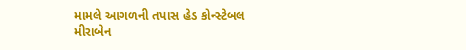મામલે આગળની તપાસ હેડ કોન્સ્ટેબલ મીરાબેન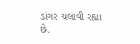ડાંગર ચલાવી રહ્યા છે.